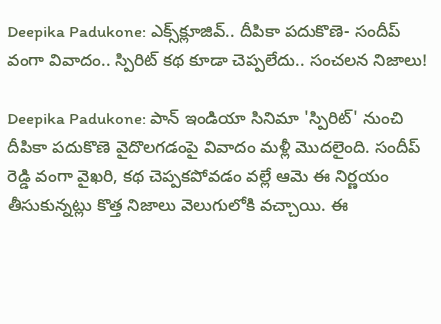Deepika Padukone: ఎక్స్‌క్లూజివ్‌.. దీపికా పదుకొణె- సందీప్ వంగా వివాదం.. స్పిరిట్ కథ కూడా చెప్పలేదు.. సంచలన నిజాలు!

Deepika Padukone: పాన్ ఇండియా సినిమా 'స్పిరిట్' నుంచి దీపికా పదుకొణె వైదొలగడంపై వివాదం మళ్లీ మొదలైంది. సందీప్ రెడ్డి వంగా వైఖరి, కథ చెప్పకపోవడం వల్లే ఆమె ఈ నిర్ణయం తీసుకున్నట్లు కొత్త నిజాలు వెలుగులోకి వచ్చాయి. ఈ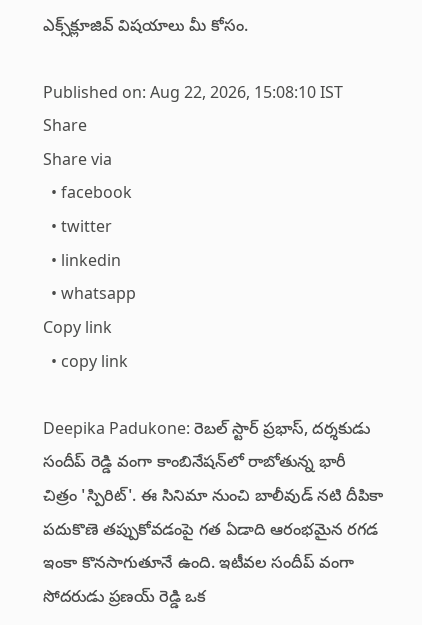ఎక్స్‌క్లూజివ్‌ విషయాలు మీ కోసం.

Published on: Aug 22, 2026, 15:08:10 IST
Share
Share via
  • facebook
  • twitter
  • linkedin
  • whatsapp
Copy link
  • copy link

Deepika Padukone: రెబల్ స్టార్ ప్రభాస్, దర్శకుడు సందీప్ రెడ్డి వంగా కాంబినేషన్‌లో రాబోతున్న భారీ చిత్రం 'స్పిరిట్'. ఈ సినిమా నుంచి బాలీవుడ్ నటి దీపికా పదుకొణె తప్పుకోవడంపై గత ఏడాది ఆరంభమైన రగడ ఇంకా కొనసాగుతూనే ఉంది. ఇటీవల సందీప్ వంగా సోదరుడు ప్రణయ్ రెడ్డి ఒక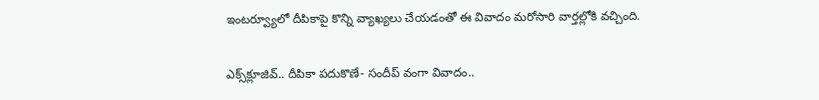ఇంటర్వ్యూలో దీపికాపై కొన్ని వ్యాఖ్యలు చేయడంతో ఈ వివాదం మరోసారి వార్తల్లోకి వచ్చింది.

ఎక్స్‌క్లూజివ్‌.. దీపికా పదుకొణే- సందీప్ వంగా వివాదం..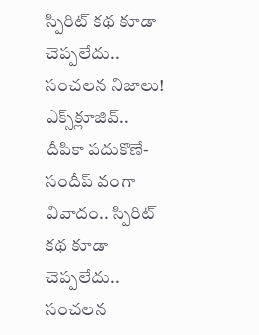స్పిరిట్ కథ కూడా చెప్పలేదు.. సంచలన నిజాలు!
ఎక్స్‌క్లూజివ్‌.. దీపికా పదుకొణే- సందీప్ వంగా వివాదం.. స్పిరిట్ కథ కూడా చెప్పలేదు.. సంచలన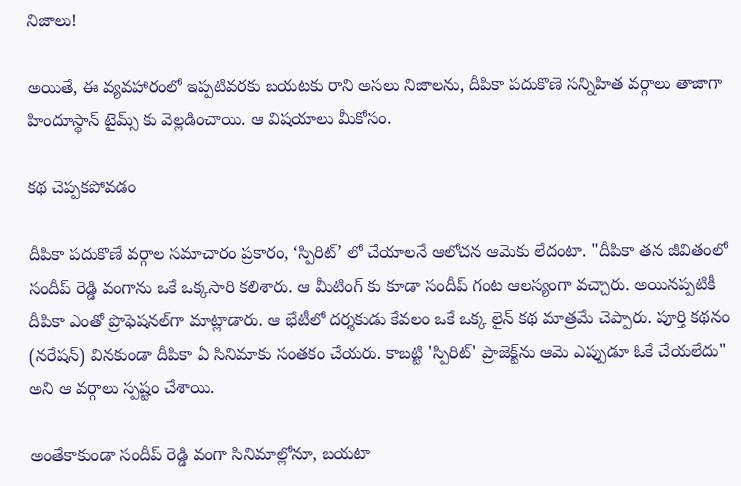నిజాలు!

అయితే, ఈ వ్యవహారంలో ఇప్పటివరకు బయటకు రాని అసలు నిజాలను, దీపికా పదుకొణె సన్నిహిత వర్గాలు తాజాగా హిందూస్థాన్ టైమ్స్ కు వెల్లడించాయి. ఆ విషయాలు మీకోసం.

కథ చెప్పకపోవడం

దీపికా పదుకొణే వర్గాల సమాచారం ప్రకారం, ‘స్పిరిట్’ లో చేయాలనే ఆలోచన ఆమెకు లేదంటా. "దీపికా తన జీవితంలో సందీప్ రెడ్డి వంగాను ఒకే ఒక్కసారి కలిశారు. ఆ మీటింగ్ కు కూడా సందీప్ గంట ఆలస్యంగా వచ్చారు. అయినప్పటికీ దీపికా ఎంతో ప్రొఫెషనల్‌గా మాట్లాడారు. ఆ భేటీలో దర్శకుడు కేవలం ఒకే ఒక్క లైన్ కథ మాత్రమే చెప్పారు. పూర్తి కథనం (నరేషన్) వినకుండా దీపికా ఏ సినిమాకు సంతకం చేయరు. కాబట్టి 'స్పిరిట్' ప్రాజెక్ట్‌ను ఆమె ఎప్పుడూ ఓకే చేయలేదు" అని ఆ వర్గాలు స్పష్టం చేశాయి.

అంతేకాకుండా సందీప్ రెడ్డి వంగా సినిమాల్లోనూ, బయటా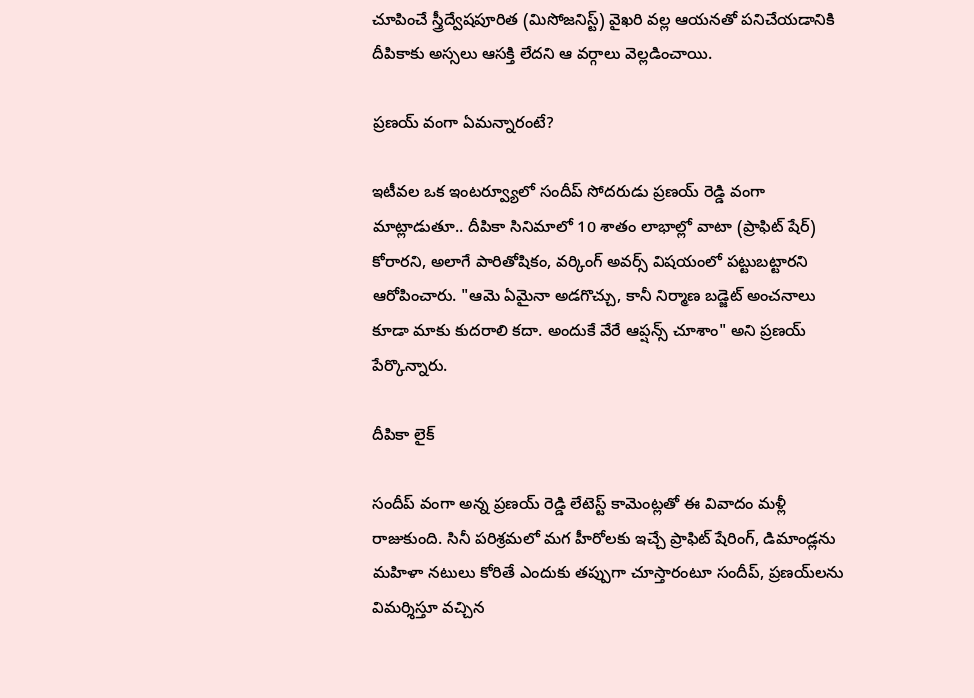చూపించే స్త్రీద్వేషపూరిత (మిసోజనిస్ట్) వైఖరి వల్ల ఆయనతో పనిచేయడానికి దీపికాకు అస్సలు ఆసక్తి లేదని ఆ వర్గాలు వెల్లడించాయి.

ప్రణయ్ వంగా ఏమన్నారంటే?

ఇటీవల ఒక ఇంటర్వ్యూలో సందీప్ సోదరుడు ప్రణయ్ రెడ్డి వంగా మాట్లాడుతూ.. దీపికా సినిమాలో 10 శాతం లాభాల్లో వాటా (ప్రాఫిట్ షేర్) కోరారని, అలాగే పారితోషికం, వర్కింగ్ అవర్స్ విషయంలో పట్టుబట్టారని ఆరోపించారు. "ఆమె ఏమైనా అడగొచ్చు, కానీ నిర్మాణ బడ్జెట్ అంచనాలు కూడా మాకు కుదరాలి కదా. అందుకే వేరే ఆప్షన్స్ చూశాం" అని ప్రణయ్ పేర్కొన్నారు.

దీపికా లైక్

సందీప్ వంగా అన్న ప్రణయ్ రెడ్డి లేటెస్ట్ కామెంట్లతో ఈ వివాదం మళ్లీ రాజుకుంది. సినీ పరిశ్రమలో మగ హీరోలకు ఇచ్చే ప్రాఫిట్ షేరింగ్, డిమాండ్లను మహిళా నటులు కోరితే ఎందుకు తప్పుగా చూస్తారంటూ సందీప్, ప్రణయ్‌లను విమర్శిస్తూ వచ్చిన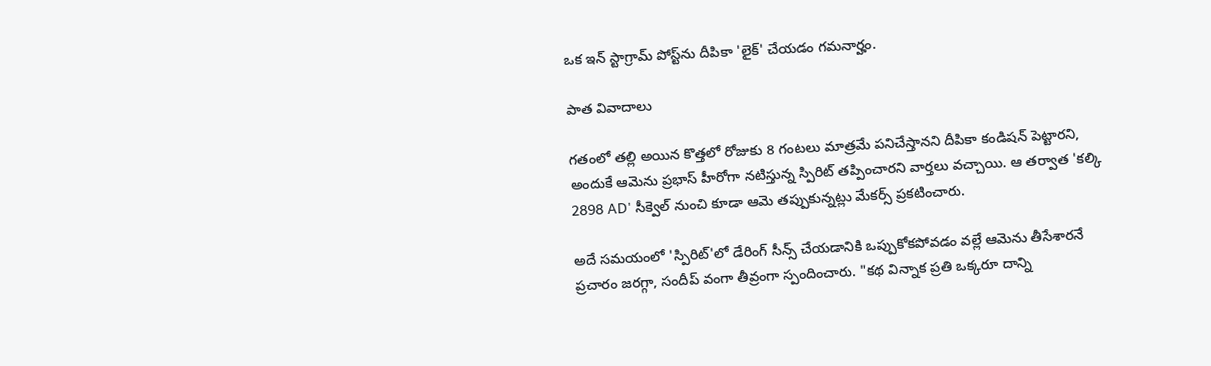ఒక ఇన్ స్టాగ్రామ్ పోస్ట్‌ను దీపికా 'లైక్' చేయడం గమనార్హం.

పాత వివాదాలు

గతంలో తల్లి అయిన కొత్తలో రోజుకు 8 గంటలు మాత్రమే పనిచేస్తానని దీపికా కండిషన్ పెట్టారని, అందుకే ఆమెను ప్రభాస్ హీరోగా నటిస్తున్న స్పిరిట్ తప్పించారని వార్తలు వచ్చాయి. ఆ తర్వాత 'కల్కి 2898 AD' సీక్వెల్ నుంచి కూడా ఆమె తప్పుకున్నట్లు మేకర్స్ ప్రకటించారు.

అదే సమయంలో 'స్పిరిట్'లో డేరింగ్ సీన్స్ చేయడానికి ఒప్పుకోకపోవడం వల్లే ఆమెను తీసేశారనే ప్రచారం జరగ్గా, సందీప్ వంగా తీవ్రంగా స్పందించారు. "కథ విన్నాక ప్రతి ఒక్కరూ దాన్ని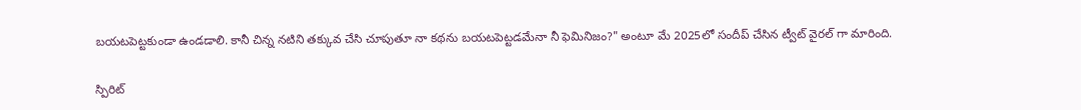బయటపెట్టకుండా ఉండడాలి. కానీ చిన్న నటిని తక్కువ చేసి చూపుతూ నా కథను బయటపెట్టడమేనా నీ ఫెమినిజం?" అంటూ మే 2025లో సందీప్ చేసిన ట్వీట్ వైరల్ గా మారింది.

స్పిరిట్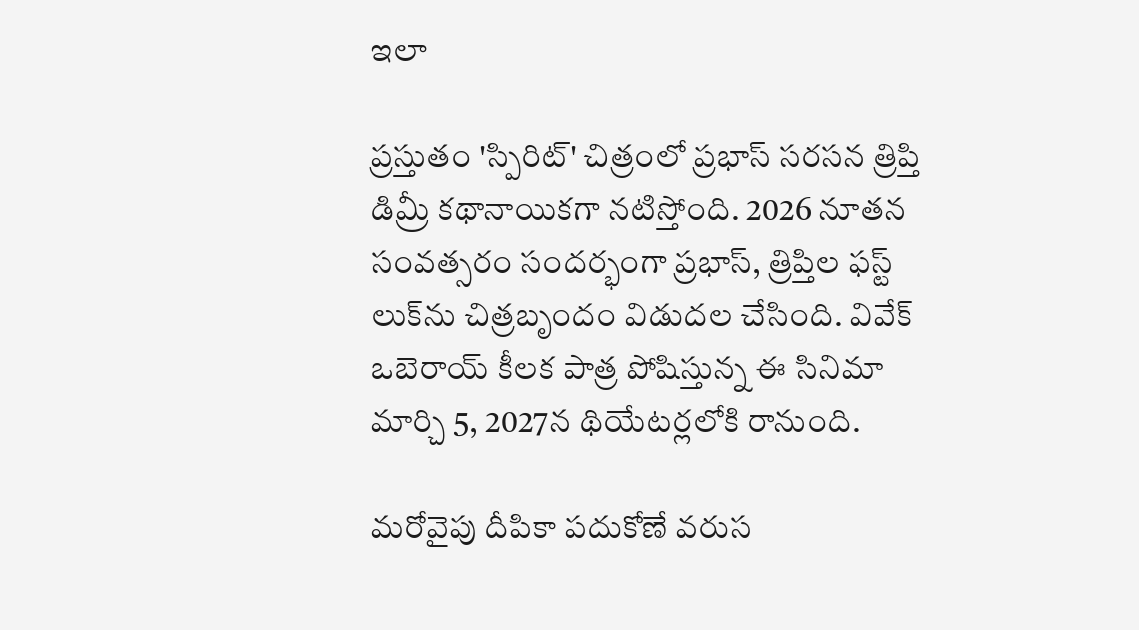ఇలా

ప్రస్తుతం 'స్పిరిట్' చిత్రంలో ప్రభాస్ సరసన త్రిప్తి డిమ్రీ కథానాయికగా నటిస్తోంది. 2026 నూతన సంవత్సరం సందర్భంగా ప్రభాస్, త్రిప్తిల ఫస్ట్ లుక్‌ను చిత్రబృందం విడుదల చేసింది. వివేక్ ఒబెరాయ్ కీలక పాత్ర పోషిస్తున్న ఈ సినిమా మార్చి 5, 2027న థియేటర్లలోకి రానుంది.

మరోవైపు దీపికా పదుకోణే వరుస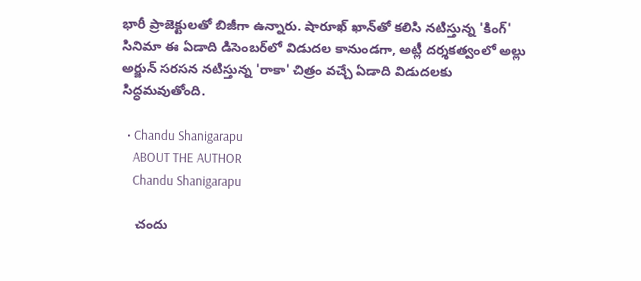భారీ ప్రాజెక్టులతో బిజీగా ఉన్నారు. షారూఖ్ ఖాన్‌తో కలిసి నటిస్తున్న 'కింగ్' సినిమా ఈ ఏడాది డిసెంబర్‌లో విడుదల కానుండగా, అట్లీ దర్శకత్వంలో అల్లు అర్జున్ సరసన నటిస్తున్న 'రాకా' చిత్రం వచ్చే ఏడాది విడుదలకు సిద్ధమవుతోంది.

  • Chandu Shanigarapu
    ABOUT THE AUTHOR
    Chandu Shanigarapu

    చందు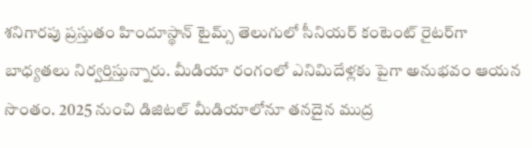శనిగారపు ప్రస్తుతం హిందూస్థాన్ టైమ్స్ తెలుగులో సీనియర్ కంటెంట్ రైట‌ర్‌గా బాధ్యతలు నిర్వర్తిస్తున్నారు. మీడియా రంగంలో ఎనిమిదేళ్లకు పైగా అనుభవం ఆయన సొంతం. 2025 నుంచి డిజిటల్ మీడియాలోనూ తనదైన ముద్ర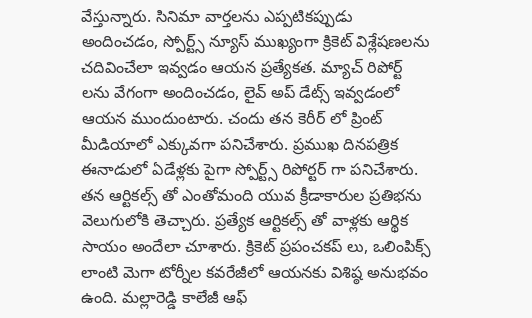వేస్తున్నారు. సినిమా వార్తలను ఎప్పటికప్పుడు అందించడం, స్పోర్ట్స్ న్యూస్ ముఖ్యంగా క్రికెట్ విశ్లేషణలను చదివించేలా ఇవ్వడం ఆయన ప్రత్యేకత. మ్యాచ్ రిపోర్ట్ లను వేగంగా అందించడం, లైవ్ అప్ డేట్స్ ఇవ్వడంలో ఆయన ముందుంటారు. చందు తన కెరీర్ లో ప్రింట్ మీడియాలో ఎక్కువగా పనిచేశారు. ప్రముఖ దినపత్రిక ఈనాడులో ఏడేళ్లకు పైగా స్పోర్ట్స్ రిపోర్టర్ గా పనిచేశారు. తన ఆర్టికల్స్ తో ఎంతోమంది యువ క్రీడాకారుల ప్రతిభను వెలుగులోకి తెచ్చారు. ప్రత్యేక ఆర్టికల్స్ తో వాళ్లకు ఆర్థిక సాయం అందేలా చూశారు. క్రికెట్ ప్రపంచకప్ లు, ఒలింపిక్స్ లాంటి మెగా టోర్నీల కవరేజీలో ఆయనకు విశిష్ఠ అనుభవం ఉంది. మల్లారెడ్డి కాలేజీ ఆఫ్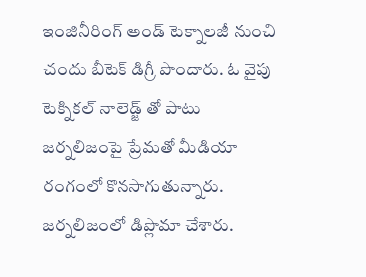ఇంజినీరింగ్ అండ్ టెక్నాలజీ నుంచి చందు బీటెక్ డిగ్రీ పొందారు. ఓ వైపు టెక్నికల్ నాలెడ్జ్ తో పాటు జర్నలిజంపై ప్రేమతో మీడియా రంగంలో కొనసాగుతున్నారు. జర్నలిజంలో డిప్లొమా చేశారు.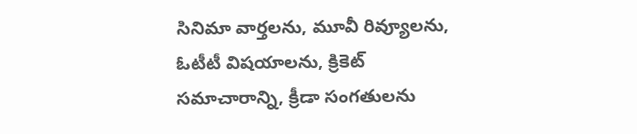సినిమా వార్తలను, మూవీ రివ్యూలను, ఓటీటీ విషయాలను, క్రికెట్ సమాచారాన్ని, క్రీడా సంగతులను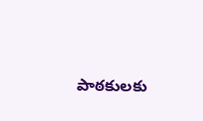పాఠకులకు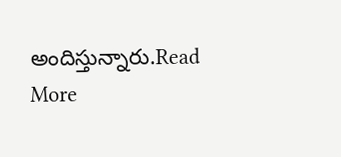అందిస్తున్నారు.Read More